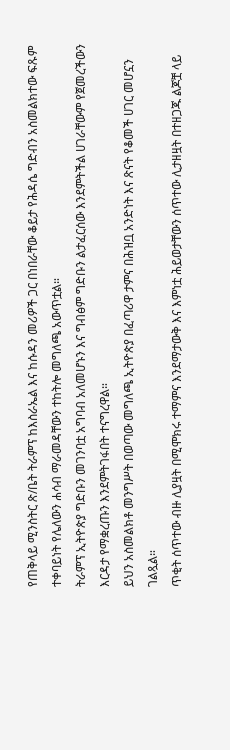የጠቅላይ ሚንስትር ጽ/ቤት ትራምፕ ከእስራኤል እና ከሱዳን መሪዎች ጋር በነበራቸው ቆይታ የሕዳሴ ግድብን አስመልክተው ፍጹም ተቀባይነት የሌለውን ሐሳብ ማራመዳቸውን ተከትሎ መግለጫ አውጥቷል።
ትራምፕ ኢትዮጵያ ግድቡን መገንባቷ አግባብ አለመሆኑን እና ግብፅም ግድቡን ልታፈርሰው እንደምትችል ሀገራቸውም የጀመረችውን እርዳታ የማቋረጡን እንደምትገፋበት ተናግረዋል።
ይህን አስመልክቶ መንግሥት በወጣው መግለጫ ኢትዮጵያ በፈጣሪዋ ታምና በሕዝቧ አንድነት እና ጽናት የቆመች ሀገር መሆኗን ገልጿል።
ጥቂት ሰጥተው ብዙ ሊያዟት በሚሞክሩ ተማምና እንደማታውቅ እና እምነቷ ሕይወታቸውን ሰጥተው ሊታዘዟት በተዘጋጁ ልጆቿ ላይ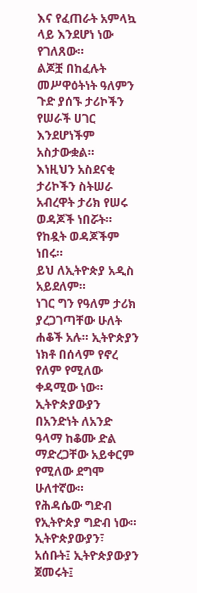እና የፈጠራት አምላኳ ላይ እንደሆነ ነው የገለጸው።
ልጆቿ በከፈሉት መሥዋዕትነት ዓለምን ጉድ ያሰኙ ታሪኮችን የሠራች ሀገር እንደሆነችም አስታውቋል።
እነዚህን አስደናቂ ታሪኮችን ስትሠራ አብረዋት ታሪክ የሠሩ ወዳጆች ነበሯት። የከዷት ወዳጆችም ነበሩ።
ይህ ለኢትዮጵያ አዲስ አይደለም።
ነገር ግን የዓለም ታሪክ ያረጋገጣቸው ሁለት ሐቆች አሉ። ኢትዮጵያን ነክቶ በሰላም የኖረ የለም የሚለው ቀዳሚው ነው።
ኢትዮጵያውያን በአንድነት ለአንድ ዓላማ ከቆሙ ድል ማድረጋቸው አይቀርም የሚለው ደግሞ ሁለተኛው።
የሕዳሴው ግድብ የኢትዮጵያ ግድብ ነው። ኢትዮጵያውያን፣ አሰቡት፤ ኢትዮጵያውያን ጀመሩት፤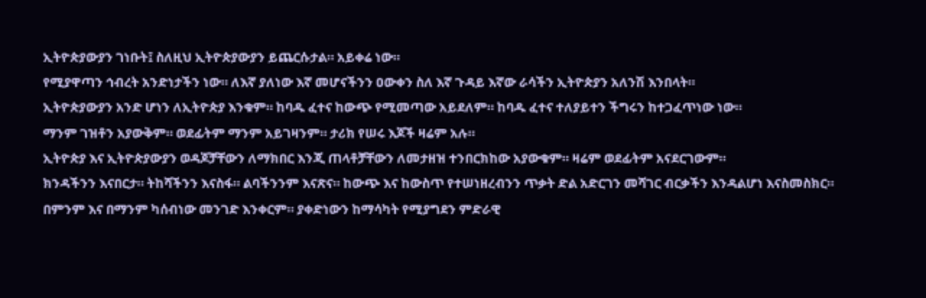ኢትዮጵያውያን ገነቡት፤ ስለዚህ ኢትዮጵያውያን ይጨርሱታል። አይቀሬ ነው።
የሚያዋጣን ኅብረት አንድነታችን ነው። ለእኛ ያለነው እኛ መሆናችንን ዐውቀን ስለ እኛ ጉዳይ እኛው ራሳችን ኢትዮጵያን አለንሽ እንበላት።
ኢትዮጵያውያን አንድ ሆነን ለኢትዮጵያ እንቁም። ከባዱ ፈተና ከውጭ የሚመጣው አይደለም። ከባዱ ፈተና ተለያይተን ችግሩን ከተጋፈጥነው ነው።
ማንም ገዝቶን አያውቅም። ወደፊትም ማንም አይገዛንም። ታሪክ የሠሩ እጆች ዛሬም አሉ።
ኢትዮጵያ እና ኢትዮጵያውያን ወዳጆቻቸውን ለማክበር እንጂ ጠላቶቻቸውን ለመታዘዝ ተንበርክከው አያውቁም። ዛሬም ወደፊትም አናደርገውም።
ክንዳችንን እናበርታ። ትከሻችንን እናስፋ። ልባችንንም እናጽና። ከውጭ እና ከውስጥ የተሠነዘረብንን ጥቃት ድል አድርገን መሻገር ብርቃችን እንዳልሆነ እናስመስክር።
በምንም እና በማንም ካሰብነው መንገድ እንቀርም። ያቀድነውን ከማሳካት የሚያግደን ምድራዊ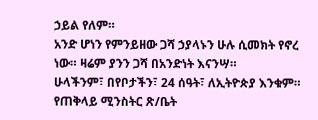ኃይል የለም።
አንድ ሆነን የምንይዘው ጋሻ ኃያላኑን ሁሉ ሲመክት የኖረ ነው። ዛሬም ያንን ጋሻ በአንድነት እናንሣ።
ሁላችንም፣ በየቦታችን፣ 24 ሰዓት፣ ለኢትዮጵያ እንቁም።
የጠቅላይ ሚንስትር ጽ/ቤት